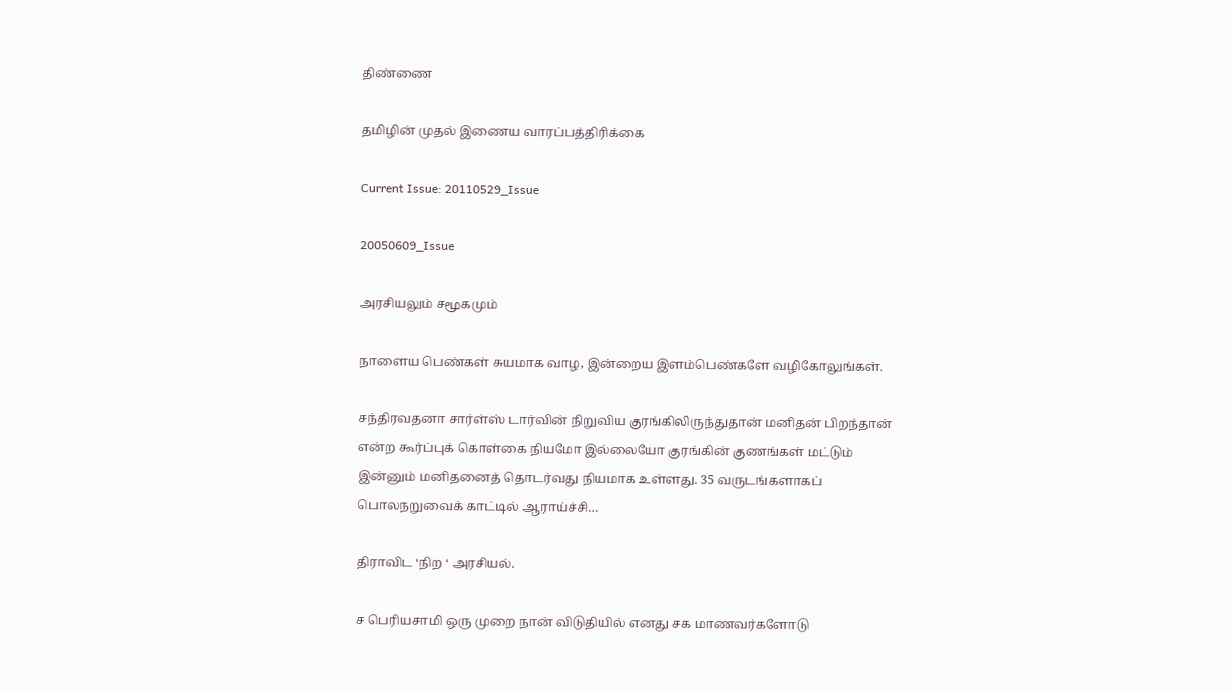திண்ணை

தமிழின் முதல் இணைய வாரப்பத்திரிக்கை

Current Issue: 20110529_Issue

20050609_Issue

அரசியலும் சமூகமும்

நாளைய பெண்கள் சுயமாக வாழ, இன்றைய இளம்பெண்களே வழிகோலுங்கள்.

சந்திரவதனா சார்ள்ஸ் டார்வின் நிறுவிய குரங்கிலிருந்துதான் மனிதன் பிறந்தான் என்ற கூர்ப்புக் கொள்கை நியமோ இல்லையோ குரங்கின் குணங்கள் மட்டும் இன்னும் மனிதனைத் தொடர்வது நியமாக உள்ளது. 35 வருடங்களாகப் பொலநறுவைக் காட்டில் ஆராய்ச்சி…

திராவிட ‘நிற ‘ அரசியல்.

ச பெரியசாமி ஒரு முறை நான் விடுதியில் எனது சக மாணவர்களோடு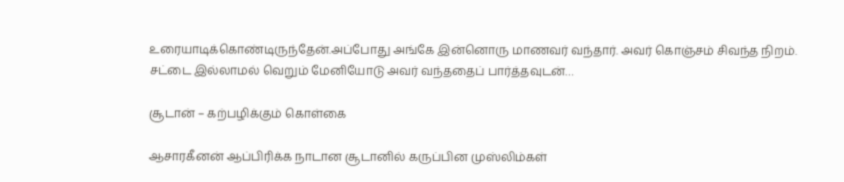உரையாடிக்கொண்டிருந்தேன்.அப்போது அங்கே இன்னொரு மாணவர் வந்தார். அவர் கொஞ்சம் சிவந்த நிறம். சட்டை இல்லாமல் வெறும் மேனியோடு அவர் வந்ததைப் பார்த்தவுடன்…

சூடான் – கற்பழிக்கும் கொள்கை

ஆசாரகீனன் ஆப்பிரிக்க நாடான சூடானில் கருப்பின முஸ்லிம்கள்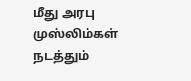மீது அரபு முஸ்லிம்கள் நடத்தும்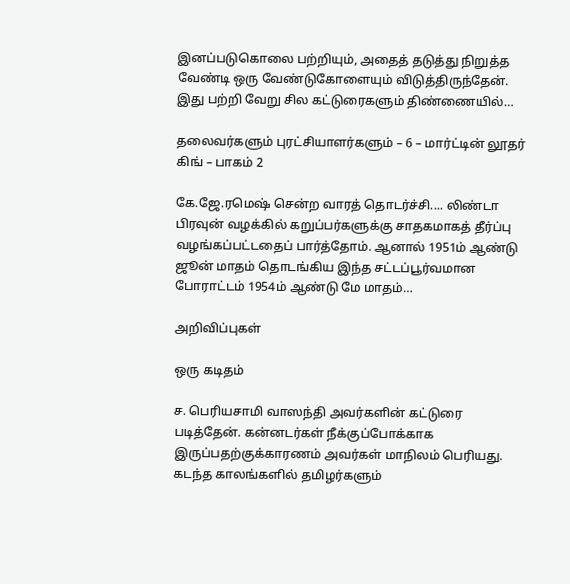இனப்படுகொலை பற்றியும், அதைத் தடுத்து நிறுத்த வேண்டி ஒரு வேண்டுகோளையும் விடுத்திருந்தேன். இது பற்றி வேறு சில கட்டுரைகளும் திண்ணையில்…

தலைவர்களும் புரட்சியாளர்களும் – 6 – மார்ட்டின் லூதர் கிங் – பாகம் 2

கே.ஜே.ரமெஷ் சென்ற வாரத் தொடர்ச்சி.... லிண்டா பிரவுன் வழக்கில் கறுப்பர்களுக்கு சாதகமாகத் தீர்ப்பு வழங்கப்பட்டதைப் பார்த்தோம். ஆனால் 1951ம் ஆண்டு ஜூன் மாதம் தொடங்கிய இந்த சட்டப்பூர்வமான போராட்டம் 1954ம் ஆண்டு மே மாதம்…

அறிவிப்புகள்

ஒரு கடிதம்

ச. பெரியசாமி வாஸந்தி அவர்களின் கட்டுரை படித்தேன். கன்னடர்கள் நீக்குப்போக்காக இருப்பதற்குக்காரணம் அவர்கள் மாநிலம் பெரியது. கடந்த காலங்களில் தமிழர்களும்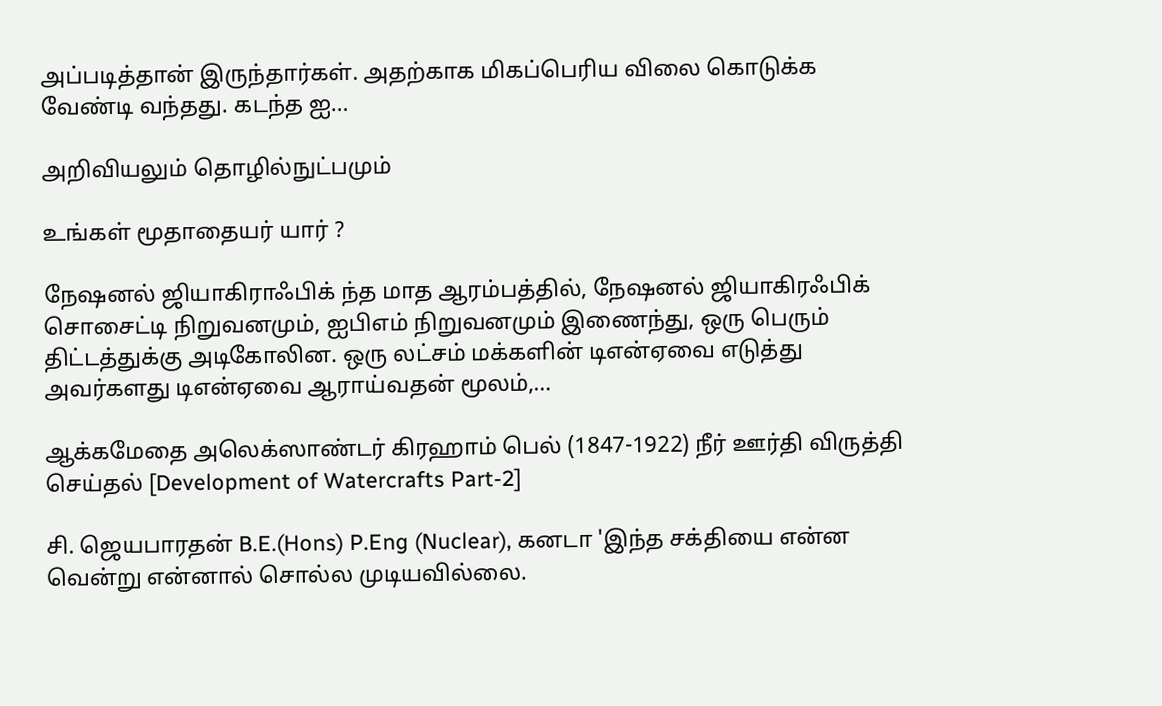அப்படித்தான் இருந்தார்கள். அதற்காக மிகப்பெரிய விலை கொடுக்க வேண்டி வந்தது. கடந்த ஐ…

அறிவியலும் தொழில்நுட்பமும்

உங்கள் மூதாதையர் யார் ?

நேஷனல் ஜியாகிராஃபிக் ந்த மாத ஆரம்பத்தில், நேஷனல் ஜியாகிரஃபிக் சொசைட்டி நிறுவனமும், ஐபிஎம் நிறுவனமும் இணைந்து, ஒரு பெரும் திட்டத்துக்கு அடிகோலின. ஒரு லட்சம் மக்களின் டிஎன்ஏவை எடுத்து அவர்களது டிஎன்ஏவை ஆராய்வதன் மூலம்,…

ஆக்கமேதை அலெக்ஸாண்டர் கிரஹாம் பெல் (1847-1922) நீர் ஊர்தி விருத்தி செய்தல் [Development of Watercrafts Part-2]

சி. ஜெயபாரதன் B.E.(Hons) P.Eng (Nuclear), கனடா 'இந்த சக்தியை என்ன வென்று என்னால் சொல்ல முடியவில்லை.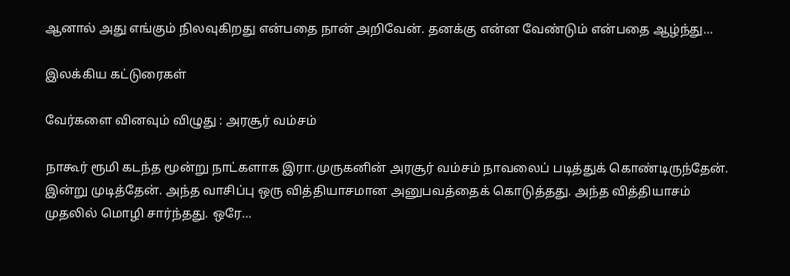ஆனால் அது எங்கும் நிலவுகிறது என்பதை நான் அறிவேன். தனக்கு என்ன வேண்டும் என்பதை ஆழ்ந்து…

இலக்கிய கட்டுரைகள்

வேர்களை வினவும் விழுது : அரசூர் வம்சம்

நாகூர் ரூமி கடந்த மூன்று நாட்களாக இரா.முருகனின் அரசூர் வம்சம் நாவலைப் படித்துக் கொண்டிருந்தேன். இன்று முடித்தேன். அந்த வாசிப்பு ஒரு வித்தியாசமான அனுபவத்தைக் கொடுத்தது. அந்த வித்தியாசம் முதலில் மொழி சார்ந்தது. ஒரே…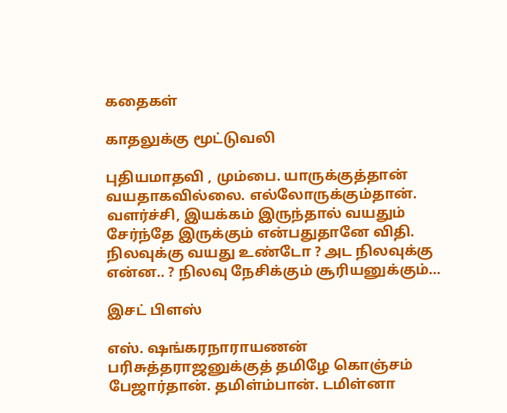கதைகள்

காதலுக்கு மூட்டுவலி

புதியமாதவி , மும்பை. யாருக்குத்தான் வயதாகவில்லை. எல்லோருக்கும்தான். வளர்ச்சி, இயக்கம் இருந்தால் வயதும் சேர்ந்தே இருக்கும் என்பதுதானே விதி. நிலவுக்கு வயது உண்டோ ? அட நிலவுக்கு என்ன.. ? நிலவு நேசிக்கும் சூரியனுக்கும்…

இசட் பிளஸ்

எஸ். ஷங்கரநாராயணன் பரிசுத்தராஜனுக்குத் தமிழே கொஞ்சம் பேஜார்தான். தமிள்ம்பான். டமிள்னா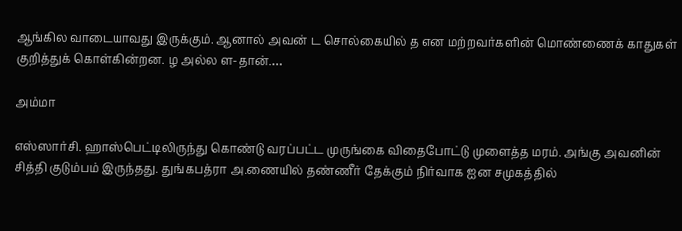ஆங்கில வாடையாவது இருக்கும். ஆனால் அவன் ட சொல்கையில் த என மற்றவர்களின் மொண்ணைக் காதுகள் குறித்துக் கொள்கின்றன. ழ அல்ல ள-தான்.…

அம்மா

எஸ்ஸார்சி. ஹாஸ்பெட்டிலிருந்து கொண்டு வரப்பட்ட முருங்கை விதைபோட்டு முளைத்த மரம். அங்கு அவனின் சித்தி குடும்பம் இருந்தது. துங்கபத்ரா அ.ணையில் தண்ணீர் தேக்கும் நிர்வாக ஐன சமுகத்தில்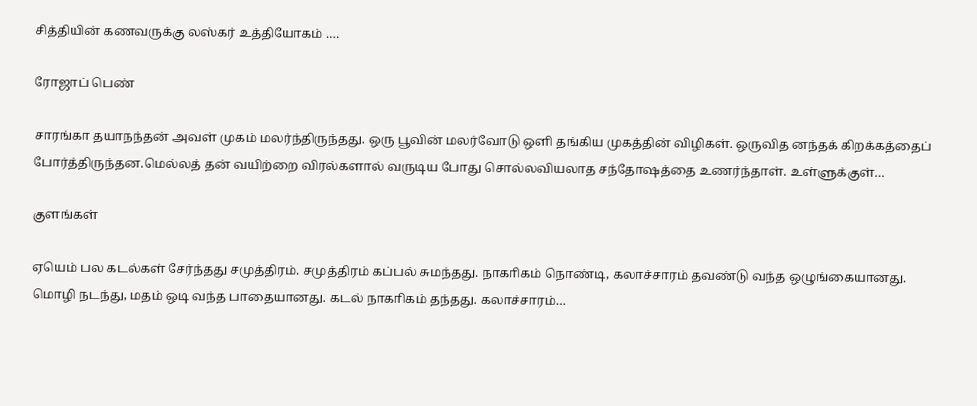சித்தியின் கணவருக்கு லஸ்கர் உத்தியோகம் .…

ரோஜாப் பெண்

சாரங்கா தயாநந்தன் அவள் முகம் மலர்ந்திருந்தது. ஒரு பூவின் மலர்வோடு ஒளி தங்கிய முகத்தின் விழிகள். ஒருவித னந்தக் கிறக்கத்தைப் போர்த்திருந்தன.மெல்லத் தன் வயிற்றை விரல்களால் வருடிய போது சொல்லவியலாத சந்தோஷத்தை உணர்ந்தாள். உள்ளுக்குள்…

குளங்கள்

ஏயெம் பல கடல்கள் சேர்ந்தது சமுத்திரம். சமுத்திரம் கப்பல் சுமந்தது. நாகாிகம் நொண்டி, கலாச்சாரம் தவண்டு வந்த ஒழுங்கையானது. மொழி நடந்து, மதம் ஒடி வந்த பாதையானது. கடல் நாகாிகம் தந்தது. கலாச்சாரம்…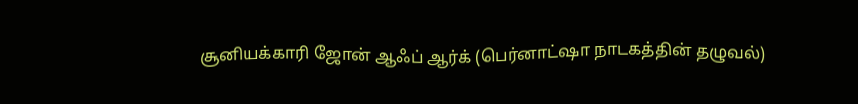சூனியக்காரி ஜோன் ஆஃப் ஆர்க் (பெர்னாட்ஷா நாடகத்தின் தழுவல்)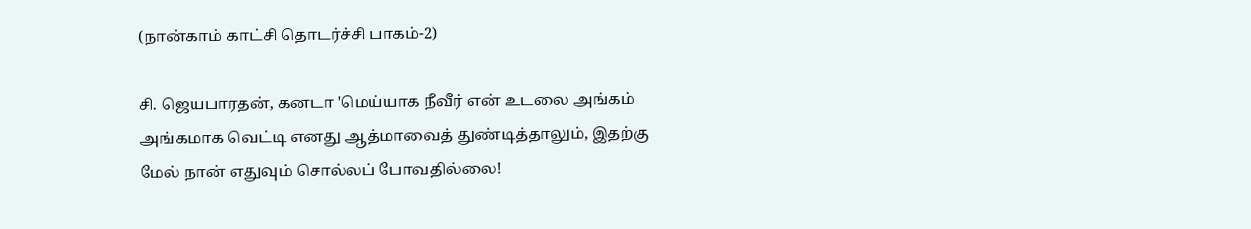(நான்காம் காட்சி தொடர்ச்சி பாகம்-2)

சி. ஜெயபாரதன், கனடா 'மெய்யாக நீவீர் என் உடலை அங்கம் அங்கமாக வெட்டி எனது ஆத்மாவைத் துண்டித்தாலும், இதற்கு மேல் நான் எதுவும் சொல்லப் போவதில்லை!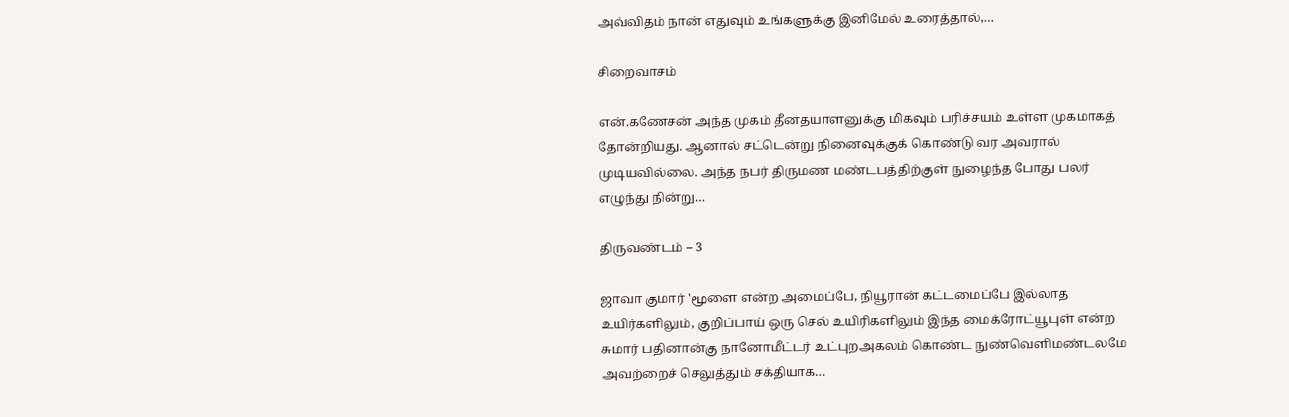அவ்விதம் நான் எதுவும் உங்களுக்கு இனிமேல் உரைத்தால்,…

சிறைவாசம்

என்.கணேசன் அந்த முகம் தீனதயாளனுக்கு மிகவும் பரிச்சயம் உள்ள முகமாகத் தோன்றியது. ஆனால் சட்டென்று நினைவுக்குக் கொண்டு வர அவரால் முடியவில்லை. அந்த நபர் திருமண மண்டபத்திற்குள் நுழைந்த போது பலர் எழுந்து நின்று…

திருவண்டம் – 3

ஜாவா குமார் 'மூளை என்ற அமைப்பே, நியூரான் கட்டமைப்பே இல்லாத உயிர்களிலும், குறிப்பாய் ஒரு செல் உயிரிகளிலும் இந்த மைக்ரோட்யூபுள் என்ற சுமார் பதினான்கு நானோமீட்டர் உட்புறஅகலம் கொண்ட நுண்வெளிமண்டலமே அவற்றைச் செலுத்தும் சக்தியாக…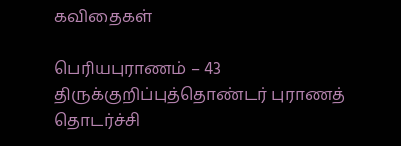கவிதைகள்

பெரியபுராணம் – 43 திருக்குறிப்புத்தொண்டர் புராணத் தொடர்ச்சி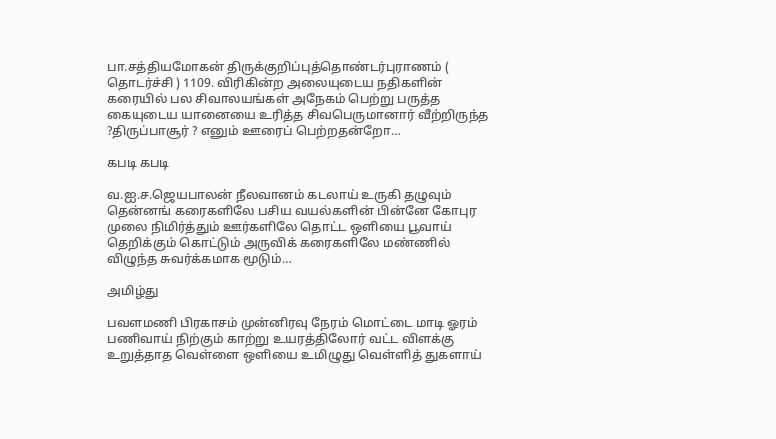பா.சத்தியமோகன் திருக்குறிப்புத்தொண்டர்புராணம் ( தொடர்ச்சி ) 1109. விரிகின்ற அலையுடைய நதிகளின் கரையில் பல சிவாலயங்கள் அநேகம் பெற்று பருத்த கையுடைய யானையை உரித்த சிவபெருமானார் வீற்றிருந்த ?திருப்பாசூர் ? எனும் ஊரைப் பெற்றதன்றோ…

கபடி கபடி

வ.ஐ.ச.ஜெயபாலன் நீலவானம் கடலாய் உருகி தழுவும் தென்னங் கரைகளிலே பசிய வயல்களின் பின்னே கோபுர முலை நிமிர்த்தும் ஊர்களிலே தொட்ட ஒளியை பூவாய் தெறிக்கும் கொட்டும் அருவிக் கரைகளிலே மண்ணில் விழுந்த சுவர்க்கமாக மூடும்…

அமிழ்து

பவளமணி பிரகாசம் முன்னிரவு நேரம் மொட்டை மாடி ஓரம் பணிவாய் நிற்கும் காற்று உயரத்திலோர் வட்ட விளக்கு உறுத்தாத வெள்ளை ஒளியை உமிழுது வெள்ளித் துகளாய்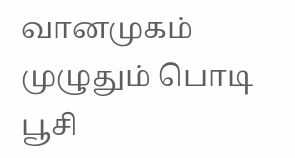வானமுகம் முழுதும் பொடி பூசி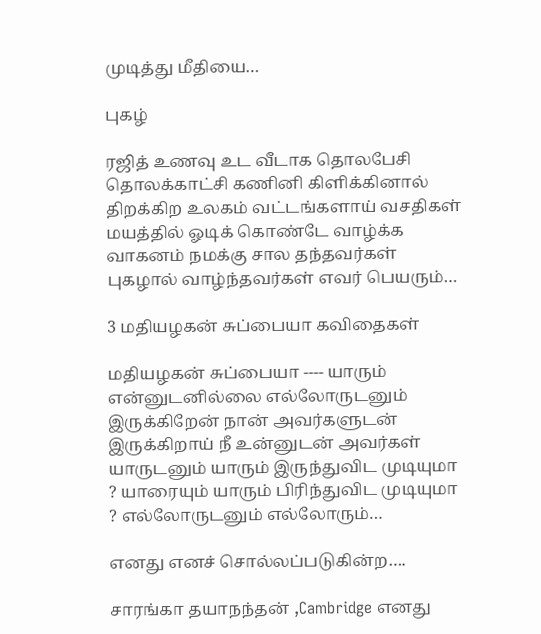முடித்து மீதியை…

புகழ்

ரஜித் உணவு உட வீடாக தொலபேசி தொலக்காட்சி கணினி கிளிக்கினால் திறக்கிற உலகம் வட்டங்களாய் வசதிகள் மயத்தில் ஓடிக் கொண்டே வாழ்க்க வாகனம் நமக்கு சால தந்தவர்கள் புகழால் வாழ்ந்தவர்கள் எவர் பெயரும்…

3 மதியழகன் சுப்பையா கவிதைகள்

மதியழகன் சுப்பையா ---- யாரும் என்னுடனில்லை எல்லோருடனும் இருக்கிறேன் நான் அவர்களுடன் இருக்கிறாய் நீ உன்னுடன் அவர்கள் யாருடனும் யாரும் இருந்துவிட முடியுமா ? யாரையும் யாரும் பிரிந்துவிட முடியுமா ? எல்லோருடனும் எல்லோரும்…

எனது எனச் சொல்லப்படுகின்ற….

சாரங்கா தயாநந்தன் ,Cambridge எனது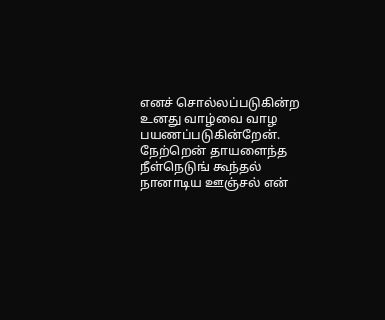எனச் சொல்லப்படுகின்ற உனது வாழ்வை வாழ பயணப்படுகின்றேன். நேற்றென் தாயளைந்த நீள்நெடுங் கூந்தல் நானாடிய ஊஞ்சல் என்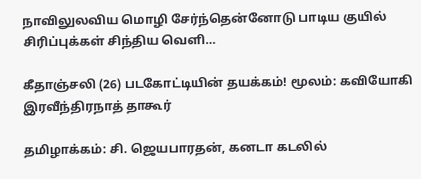நாவிலுலவிய மொழி சேர்ந்தென்னோடு பாடிய குயில் சிரிப்புக்கள் சிந்திய வெளி…

கீதாஞ்சலி (26) படகோட்டியின் தயக்கம்! மூலம்: கவியோகி இரவீந்திரநாத் தாகூர்

தமிழாக்கம்: சி. ஜெயபாரதன், கனடா கடலில்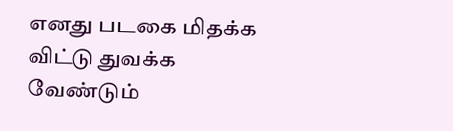எனது படகை மிதக்க விட்டு துவக்க வேண்டும்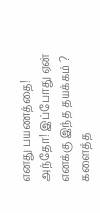எனது பயணத்தை! அந்தோ! இப்போது ஏன் எனக்கு இந்த தயக்கம் ? களைத்த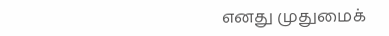எனது முதுமைக்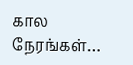கால நேரங்கள்…